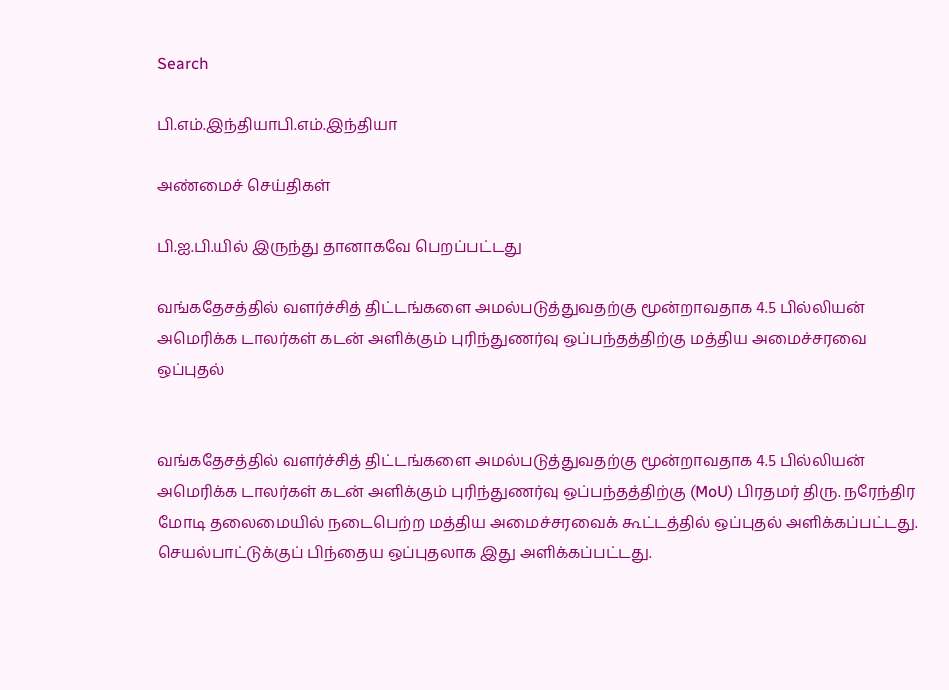Search

பி.எம்.இந்தியாபி.எம்.இந்தியா

அண்மைச் செய்திகள்

பி.ஐ.பி.யில் இருந்து தானாகவே பெறப்பட்டது

வங்கதேசத்தில் வளர்ச்சித் திட்டங்களை அமல்படுத்துவதற்கு மூன்றாவதாக 4.5 பில்லியன் அமெரிக்க டாலர்கள் கடன் அளிக்கும் புரிந்துணர்வு ஒப்பந்தத்திற்கு மத்திய அமைச்சரவை ஒப்புதல்


வங்கதேசத்தில் வளர்ச்சித் திட்டங்களை அமல்படுத்துவதற்கு மூன்றாவதாக 4.5 பில்லியன் அமெரிக்க டாலர்கள் கடன் அளிக்கும் புரிந்துணர்வு ஒப்பந்தத்திற்கு (MoU) பிரதமர் திரு. நரேந்திர மோடி தலைமையில் நடைபெற்ற மத்திய அமைச்சரவைக் கூட்டத்தில் ஒப்புதல் அளிக்கப்பட்டது. செயல்பாட்டுக்குப் பிந்தைய ஒப்புதலாக இது அளிக்கப்பட்டது.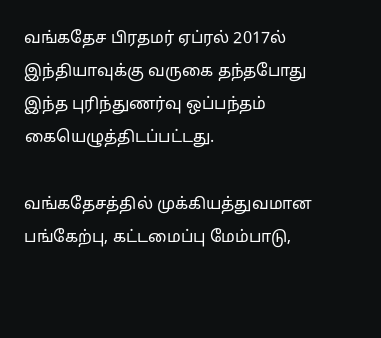வங்கதேச பிரதமர் ஏப்ரல் 2017ல் இந்தியாவுக்கு வருகை தந்தபோது இந்த புரிந்துணர்வு ஒப்பந்தம் கையெழுத்திடப்பட்டது.

வங்கதேசத்தில் முக்கியத்துவமான பங்கேற்பு, கட்டமைப்பு மேம்பாடு,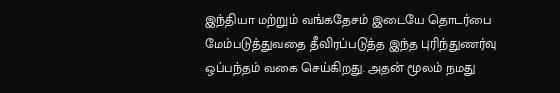இந்தியா மற்றும் வங்கதேசம் இடையே தொடர்பை மேம்படுத்துவதை தீவிரப்படுத்த இந்த புரிந்துணர்வு ஒப்பந்தம் வகை செய்கிறது. அதன் மூலம் நமது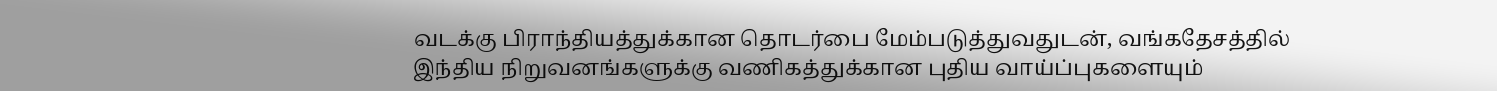வடக்கு பிராந்தியத்துக்கான தொடர்பை மேம்படுத்துவதுடன், வங்கதேசத்தில் இந்திய நிறுவனங்களுக்கு வணிகத்துக்கான புதிய வாய்ப்புகளையும்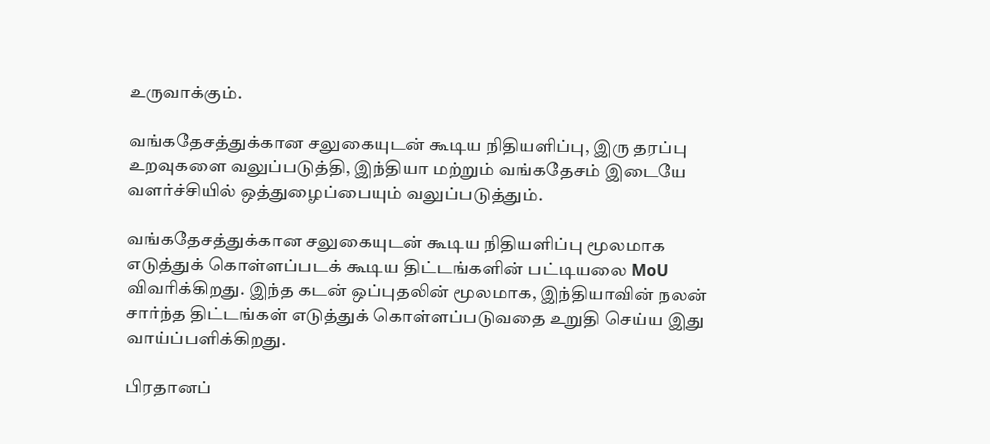உருவாக்கும்.

வங்கதேசத்துக்கான சலுகையுடன் கூடிய நிதியளிப்பு, இரு தரப்பு உறவுகளை வலுப்படுத்தி, இந்தியா மற்றும் வங்கதேசம் இடையே வளர்ச்சியில் ஒத்துழைப்பையும் வலுப்படுத்தும்.

வங்கதேசத்துக்கான சலுகையுடன் கூடிய நிதியளிப்பு மூலமாக எடுத்துக் கொள்ளப்படக் கூடிய திட்டங்களின் பட்டியலை MoU விவரிக்கிறது. இந்த கடன் ஒப்புதலின் மூலமாக, இந்தியாவின் நலன் சார்ந்த திட்டங்கள் எடுத்துக் கொள்ளப்படுவதை உறுதி செய்ய இது வாய்ப்பளிக்கிறது.

பிரதானப்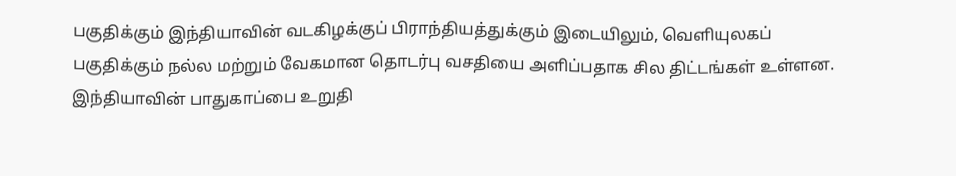பகுதிக்கும் இந்தியாவின் வடகிழக்குப் பிராந்தியத்துக்கும் இடையிலும், வெளியுலகப் பகுதிக்கும் நல்ல மற்றும் வேகமான தொடர்பு வசதியை அளிப்பதாக சில திட்டங்கள் உள்ளன. இந்தியாவின் பாதுகாப்பை உறுதி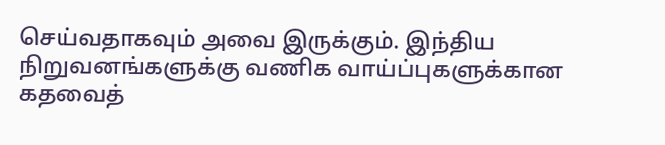செய்வதாகவும் அவை இருக்கும். இந்திய நிறுவனங்களுக்கு வணிக வாய்ப்புகளுக்கான கதவைத்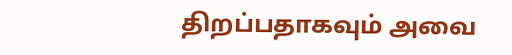திறப்பதாகவும் அவை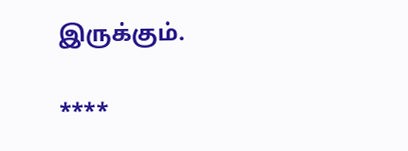இருக்கும்.

****